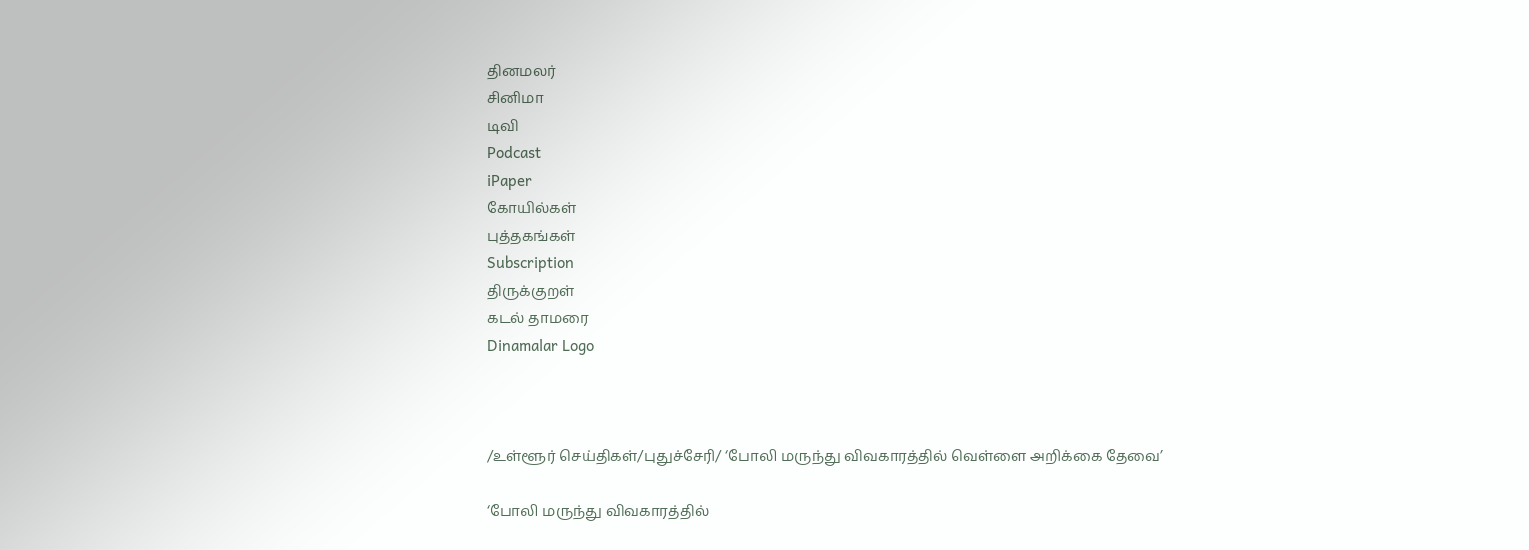தினமலர்
சினிமா
டிவி
Podcast
iPaper
கோயில்கள்
புத்தகங்கள்
Subscription
திருக்குறள்
கடல் தாமரை
Dinamalar Logo



/உள்ளூர் செய்திகள்/புதுச்சேரி/ ‘போலி மருந்து விவகாரத்தில் வெள்ளை அறிக்கை தேவை’

‘போலி மருந்து விவகாரத்தில்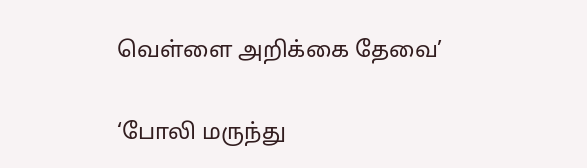வெள்ளை அறிக்கை தேவை’

‘போலி மருந்து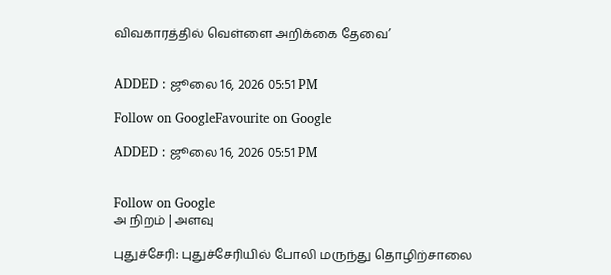விவகாரத்தில் வெள்ளை அறிக்கை தேவை’


ADDED : ஜூலை 16, 2026 05:51 PM

Follow on GoogleFavourite on Google

ADDED : ஜூலை 16, 2026 05:51 PM


Follow on Google
அ நிறம் | அளவு

புதுச்சேரி: புதுச்சேரியில் போலி மருந்து தொழிற்சாலை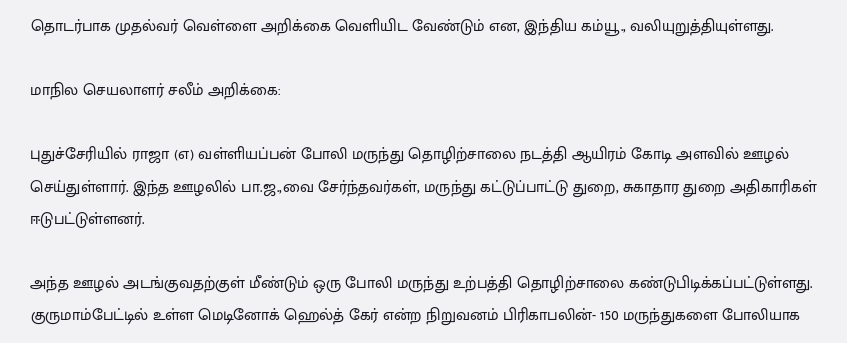தொடர்பாக முதல்வர் வெள்ளை அறிக்கை வெளியிட வேண்டும் என, இந்திய கம்யூ., வலியுறுத்தியுள்ளது.

மாநில செயலாளர் சலீம் அறிக்கை:

புதுச்சேரியில் ராஜா (எ) வள்ளியப்பன் போலி மருந்து தொழிற்சாலை நடத்தி ஆயிரம் கோடி அளவில் ஊழல் செய்துள்ளார். இந்த ஊழலில் பா.ஜ.,வை சேர்ந்தவர்கள், மருந்து கட்டுப்பாட்டு துறை, சுகாதார துறை அதிகாரிகள் ஈடுபட்டுள்ளனர்.

அந்த ஊழல் அடங்குவதற்குள் மீண்டும் ஒரு போலி மருந்து உற்பத்தி தொழிற்சாலை கண்டுபிடிக்கப்பட்டுள்ளது. குருமாம்பேட்டில் உள்ள மெடினோக் ஹெல்த் கேர் என்ற நிறுவனம் பிரிகாபலின்- 150 மருந்துகளை போலியாக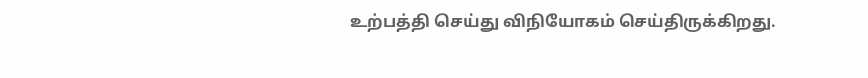உற்பத்தி செய்து விநியோகம் செய்திருக்கிறது.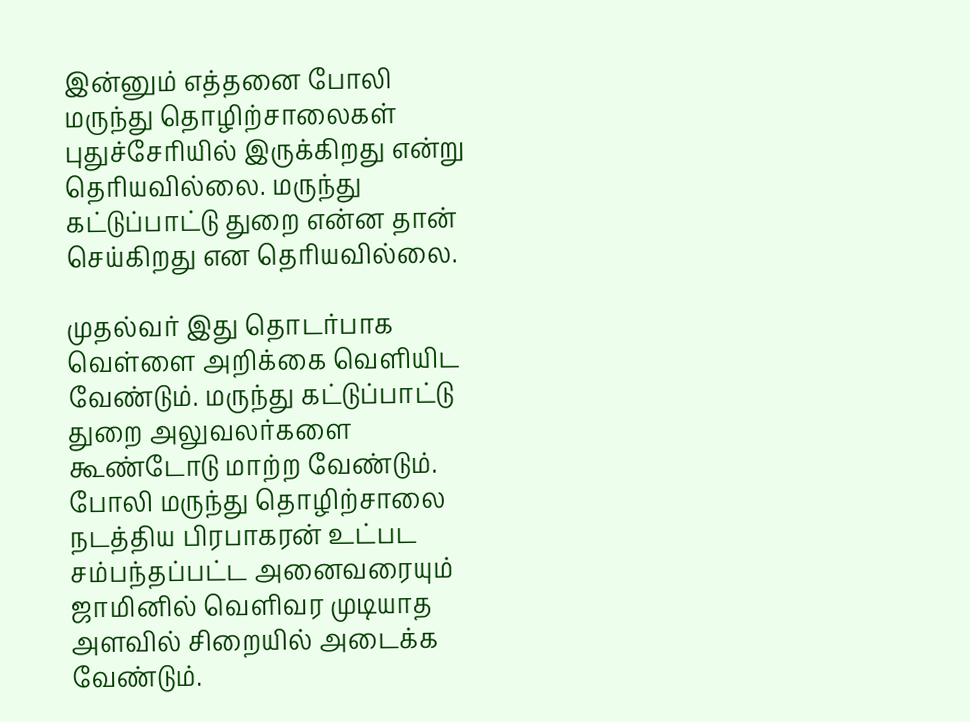இன்னும் எத்தனை போலி மருந்து தொழிற்சாலைகள் புதுச்சேரியில் இருக்கிறது என்று தெரியவில்லை. மருந்து கட்டுப்பாட்டு துறை என்ன தான் செய்கிறது என தெரியவில்லை.

முதல்வர் இது தொடர்பாக வெள்ளை அறிக்கை வெளியிட வேண்டும். மருந்து கட்டுப்பாட்டு துறை அலுவலர்களை கூண்டோடு மாற்ற வேண்டும். போலி மருந்து தொழிற்சாலை நடத்திய பிரபாகரன் உட்பட சம்பந்தப்பட்ட அனைவரையும் ஜாமினில் வெளிவர முடியாத அளவில் சிறையில் அடைக்க வேண்டும்.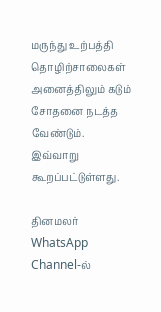மருந்து உற்பத்தி தொழிற்சாலைகள் அனைத்திலும் கடும் சோதனை நடத்த வேண்டும். இவ்வாறு கூறப்பட்டுள்ளது.

தினமலர் WhatsApp Channel-ல்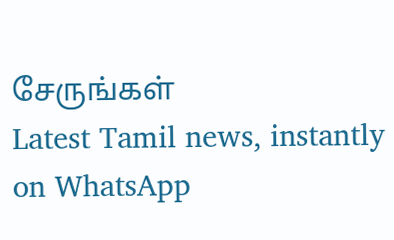சேருங்கள்
Latest Tamil news, instantly on WhatsApp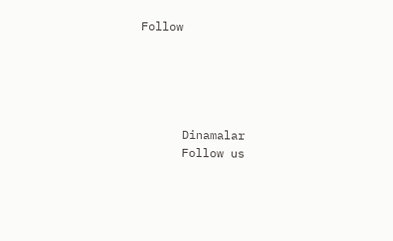Follow





      Dinamalar
      Follow us